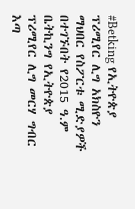#Betking የኢትዮጵያ ፕሪሚየር ሊግ አክስዮን ማህበር የስፖርቱ ሚድያዎች በተገኙበት የ2015 ዓ.ም ቤትኪንግ የኢትዮጵያ ፕሪሚየር ሊግ መርሃ ግብር እጣ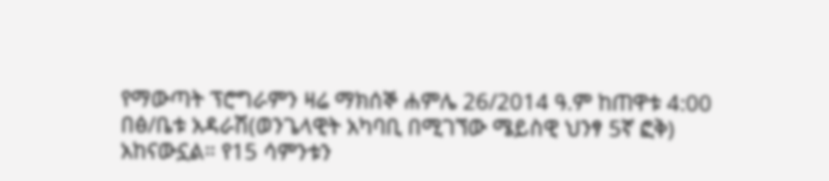የማውጣት ፕሮግራምን ዛሬ ማክሰኞ ሐምሌ 26/2014 ዓ.ም ከጠዋቱ 4:00 በፅ/ቤቱ አዳራሽ(ወንጌላዊት አካባቢ በሚገኘው ሜይስዊ ህንፃ 5ኛ ፎቅ) አከናውኗል። የ15 ሳምንቱን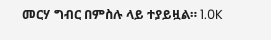መርሃ ግብር በምስሉ ላይ ተያይዟል። 1.0K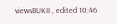viewsBUKII , edited 10:46